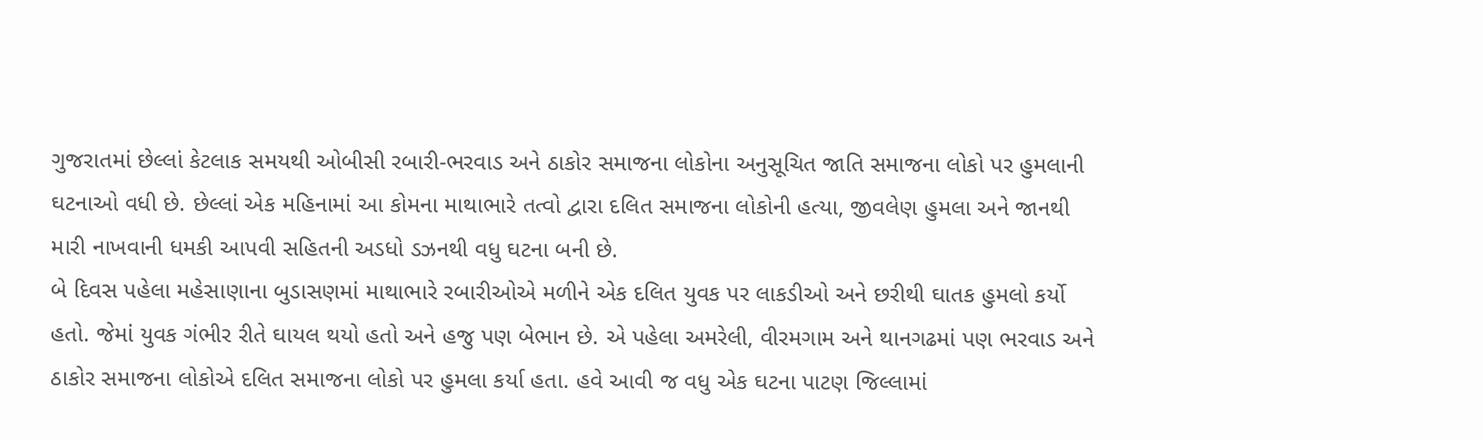ગુજરાતમાં છેલ્લાં કેટલાક સમયથી ઓબીસી રબારી-ભરવાડ અને ઠાકોર સમાજના લોકોના અનુસૂચિત જાતિ સમાજના લોકો પર હુમલાની ઘટનાઓ વધી છે. છેલ્લાં એક મહિનામાં આ કોમના માથાભારે તત્વો દ્વારા દલિત સમાજના લોકોની હત્યા, જીવલેણ હુમલા અને જાનથી મારી નાખવાની ધમકી આપવી સહિતની અડધો ડઝનથી વધુ ઘટના બની છે.
બે દિવસ પહેલા મહેસાણાના બુડાસણમાં માથાભારે રબારીઓએ મળીને એક દલિત યુવક પર લાકડીઓ અને છરીથી ઘાતક હુમલો કર્યો હતો. જેમાં યુવક ગંભીર રીતે ઘાયલ થયો હતો અને હજુ પણ બેભાન છે. એ પહેલા અમરેલી, વીરમગામ અને થાનગઢમાં પણ ભરવાડ અને ઠાકોર સમાજના લોકોએ દલિત સમાજના લોકો પર હુમલા કર્યા હતા. હવે આવી જ વધુ એક ઘટના પાટણ જિલ્લામાં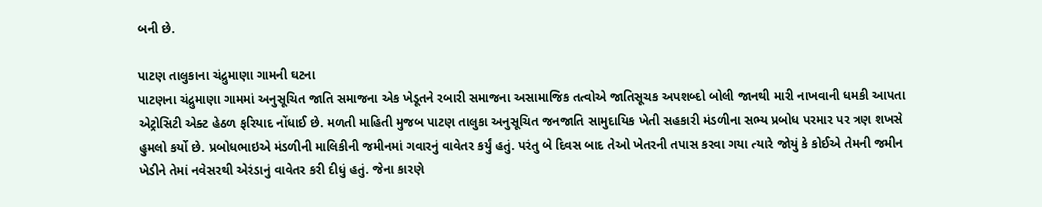બની છે.

પાટણ તાલુકાના ચંદ્રુમાણા ગામની ઘટના
પાટણના ચંદ્રુમાણા ગામમાં અનુસૂચિત જાતિ સમાજના એક ખેડૂતને રબારી સમાજના અસામાજિક તત્વોએ જાતિસૂચક અપશબ્દો બોલી જાનથી મારી નાખવાની ધમકી આપતા એટ્રોસિટી એક્ટ હેઠળ ફરિયાદ નોંધાઈ છે. મળતી માહિતી મુજબ પાટણ તાલુકા અનુસૂચિત જનજાતિ સામુદાયિક ખેતી સહકારી મંડળીના સભ્ય પ્રબોધ પરમાર પર ત્રણ શખસે હુમલો કર્યો છે. પ્રબોધભાઇએ મંડળીની માલિકીની જમીનમાં ગવારનું વાવેતર કર્યું હતું. પરંતુ બે દિવસ બાદ તેઓ ખેતરની તપાસ કરવા ગયા ત્યારે જોયું કે કોઈએ તેમની જમીન ખેડીને તેમાં નવેસરથી એરંડાનું વાવેતર કરી દીધું હતું. જેના કારણે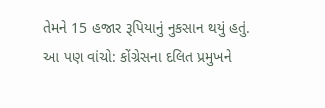તેમને 15 હજાર રૂપિયાનું નુકસાન થયું હતું.
આ પણ વાંચો: કોંગ્રેસના દલિત પ્રમુખને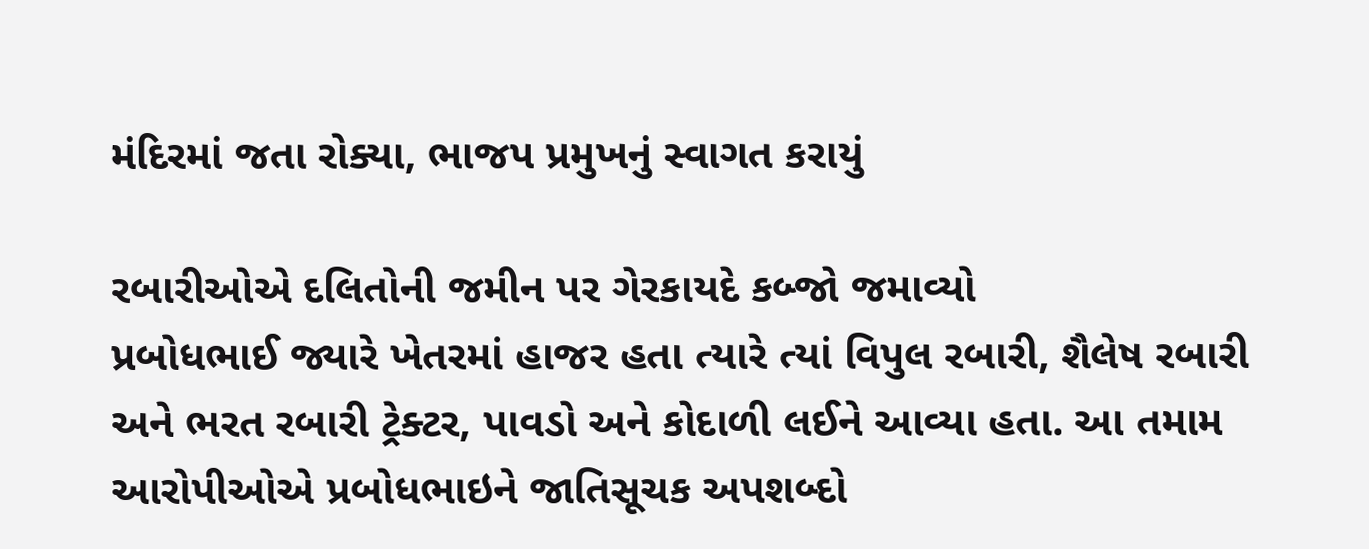મંદિરમાં જતા રોક્યા, ભાજપ પ્રમુખનું સ્વાગત કરાયું

રબારીઓએ દલિતોની જમીન પર ગેરકાયદે કબ્જો જમાવ્યો
પ્રબોધભાઈ જ્યારે ખેતરમાં હાજર હતા ત્યારે ત્યાં વિપુલ રબારી, શૈલેષ રબારી અને ભરત રબારી ટ્રેક્ટર, પાવડો અને કોદાળી લઈને આવ્યા હતા. આ તમામ આરોપીઓએ પ્રબોધભાઇને જાતિસૂચક અપશબ્દો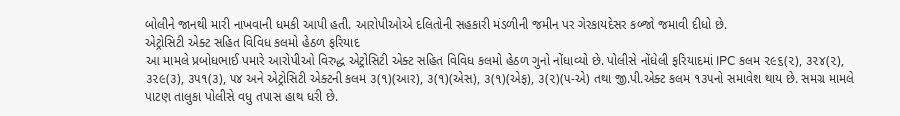બોલીને જાનથી મારી નાખવાની ધમકી આપી હતી. આરોપીઓએ દલિતોની સહકારી મંડળીની જમીન પર ગેરકાયદેસર કબ્જો જમાવી દીધો છે.
એટ્રોસિટી એક્ટ સહિત વિવિધ કલમો હેઠળ ફરિયાદ
આ મામલે પ્રબોધભાઈ પમારે આરોપીઓ વિરુદ્ધ એટ્રોસિટી એક્ટ સહિત વિવિધ કલમો હેઠળ ગુનો નોંધાવ્યો છે. પોલીસે નોંધેલી ફરિયાદમાં IPC કલમ ૨૯૬(૨), ૩૨૪(૨), ૩૨૯(૩), ૩૫૧(૩), ૫૪ અને એટ્રોસિટી એક્ટની કલમ ૩(૧)(આર), ૩(૧)(એસ), ૩(૧)(એફ), ૩(૨)(૫-એ) તથા જી.પી.એક્ટ કલમ ૧૩૫નો સમાવેશ થાય છે. સમગ્ર મામલે પાટણ તાલુકા પોલીસે વધુ તપાસ હાથ ધરી છે.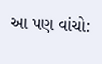આ પણ વાંચો: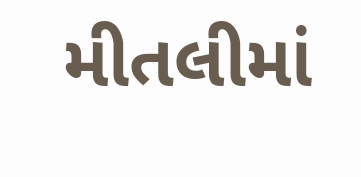મીતલીમાં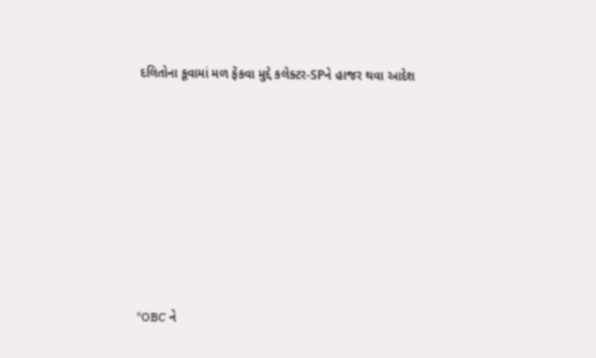દલિતોના કૂવામાં મળ ફેંકવા મુદ્દે કલેક્ટર-SPને હાજર થવા આદેશ











*OBC ને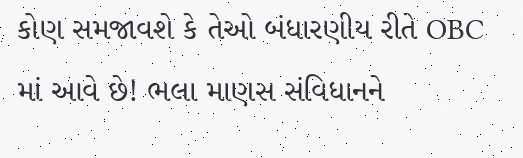કોણ સમજાવશે કે તેઓ બંધારણીય રીતે OBC માં આવે છે! ભલા માણસ સંવિધાનને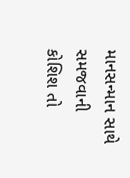માનસન્માન સાથે સમજવાની કોશિશ તો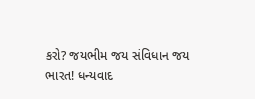કરો? જયભીમ જય સંવિધાન જય ભારત! ધન્યવાદ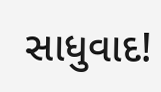સાધુવાદ!